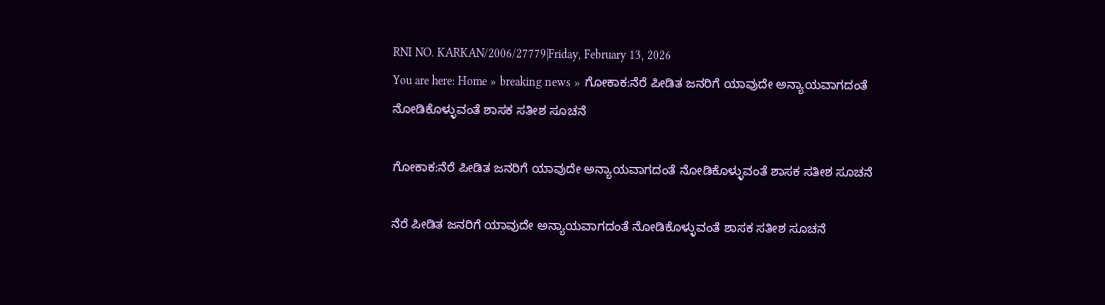RNI NO. KARKAN/2006/27779|Friday, February 13, 2026
You are here: Home » breaking news » ಗೋಕಾಕ:ನೆರೆ ಪೀಡಿತ ಜನರಿಗೆ ಯಾವುದೇ ಅನ್ಯಾಯವಾಗದಂತೆ ನೋಡಿಕೊಳ್ಳುವಂತೆ ಶಾಸಕ ಸತೀಶ ಸೂಚನೆ

ಗೋಕಾಕ:ನೆರೆ ಪೀಡಿತ ಜನರಿಗೆ ಯಾವುದೇ ಅನ್ಯಾಯವಾಗದಂತೆ ನೋಡಿಕೊಳ್ಳುವಂತೆ ಶಾಸಕ ಸತೀಶ ಸೂಚನೆ

ನೆರೆ ಪೀಡಿತ ಜನರಿಗೆ ಯಾವುದೇ ಅನ್ಯಾಯವಾಗದಂತೆ ನೋಡಿಕೊಳ್ಳುವಂತೆ ಶಾಸಕ ಸತೀಶ ಸೂಚನೆ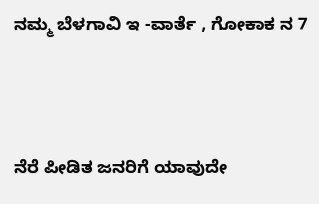ನಮ್ಮ ಬೆಳಗಾವಿ ಇ -ವಾರ್ತೆ , ಗೋಕಾಕ ನ 7



ನೆರೆ ಪೀಡಿತ ಜನರಿಗೆ ಯಾವುದೇ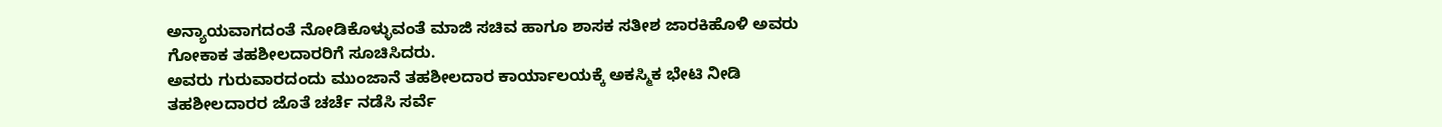ಅನ್ಯಾಯವಾಗದಂತೆ ನೋಡಿಕೊಳ್ಳುವಂತೆ ಮಾಜಿ ಸಚಿವ ಹಾಗೂ ಶಾಸಕ ಸತೀಶ ಜಾರಕಿಹೊಳಿ ಅವರು ಗೋಕಾಕ ತಹಶೀಲದಾರರಿಗೆ ಸೂಚಿಸಿದರು.
ಅವರು ಗುರುವಾರದಂದು ಮುಂಜಾನೆ ತಹಶೀಲದಾರ ಕಾರ್ಯಾಲಯಕ್ಕೆ ಅಕಸ್ಮಿಕ ಭೇಟಿ ನೀಡಿ ತಹಶೀಲದಾರರ ಜೊತೆ ಚರ್ಚೆ ನಡೆಸಿ ಸರ್ವೆ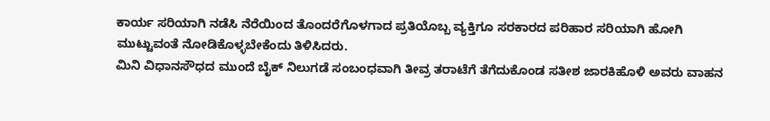ಕಾರ್ಯ ಸರಿಯಾಗಿ ನಡೆಸಿ ನೆರೆಯಿಂದ ತೊಂದರೆಗೊಳಗಾದ ಪ್ರತಿಯೊಬ್ಬ ವ್ಯಕ್ತಿಗೂ ಸರಕಾರದ ಪರಿಹಾರ ಸರಿಯಾಗಿ ಹೋಗಿ ಮುಟ್ಟುವಂತೆ ನೋಡಿಕೊಳ್ಳಬೇಕೆಂದು ತಿಳಿಸಿದರು.
ಮಿನಿ ವಿಧಾನಸೌಧದ ಮುಂದೆ ಬೈಕ್ ನಿಲುಗಡೆ ಸಂಬಂಧವಾಗಿ ತೀವ್ರ ತರಾಟೆಗೆ ತೆಗೆದುಕೊಂಡ ಸತೀಶ ಜಾರಕಿಹೊಳಿ ಅವರು ವಾಹನ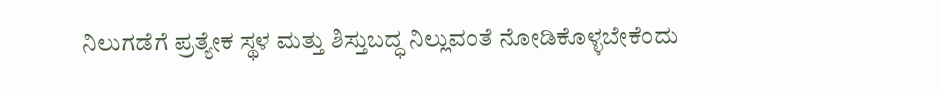ನಿಲುಗಡೆಗೆ ಪ್ರತ್ಯೇಕ ಸ್ಥಳ ಮತ್ತು ಶಿಸ್ತುಬದ್ಧ ನಿಲ್ಲುವಂತೆ ನೋಡಿಕೊಳ್ಳಬೇಕೆಂದು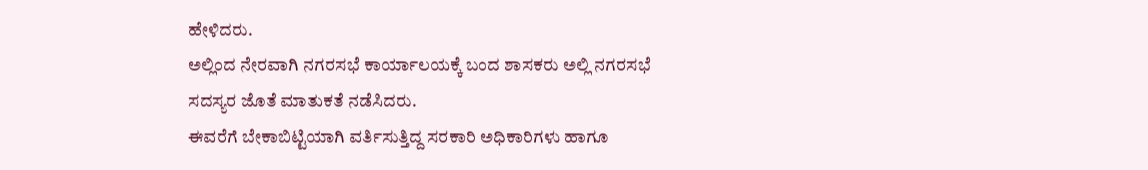ಹೇಳಿದರು.
ಅಲ್ಲಿಂದ ನೇರವಾಗಿ ನಗರಸಭೆ ಕಾರ್ಯಾಲಯಕ್ಕೆ ಬಂದ ಶಾಸಕರು ಅಲ್ಲಿ ನಗರಸಭೆ ಸದಸ್ಯರ ಜೊತೆ ಮಾತುಕತೆ ನಡೆಸಿದರು.
ಈವರೆಗೆ ಬೇಕಾಬಿಟ್ಟಿಯಾಗಿ ವರ್ತಿಸುತ್ತಿದ್ದ ಸರಕಾರಿ ಅಧಿಕಾರಿಗಳು ಹಾಗೂ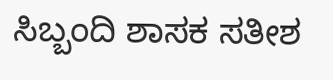ಸಿಬ್ಬಂದಿ ಶಾಸಕ ಸತೀಶ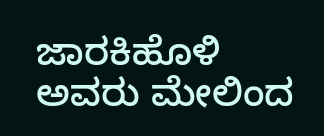ಜಾರಕಿಹೊಳಿ ಅವರು ಮೇಲಿಂದ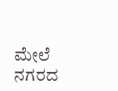ಮೇಲೆ ನಗರದ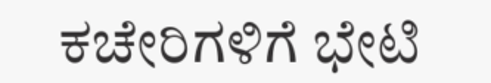ಕಚೇರಿಗಳಿಗೆ ಭೇಟಿ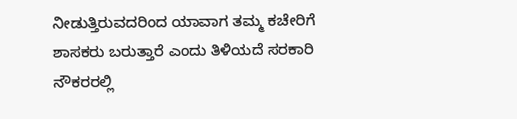ನೀಡುತ್ತಿರುವದರಿಂದ ಯಾವಾಗ ತಮ್ಮ ಕಚೇರಿಗೆ ಶಾಸಕರು ಬರುತ್ತಾರೆ ಎಂದು ತಿಳಿಯದೆ ಸರಕಾರಿ ನೌಕರರಲ್ಲಿ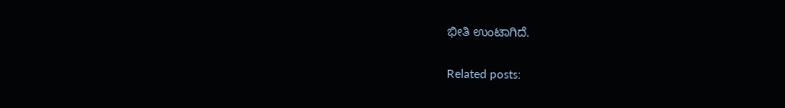ಭೀತಿ ಉಂಟಾಗಿದೆ.

Related posts: